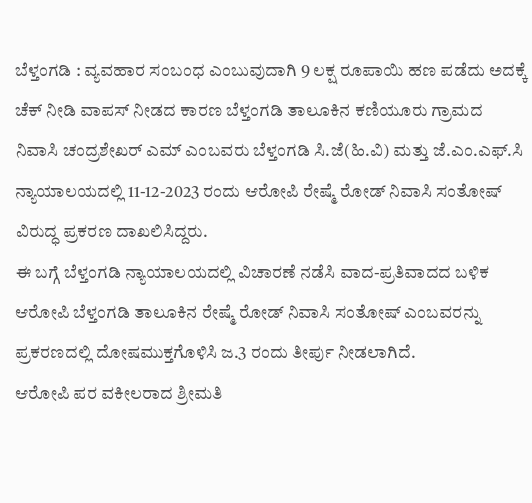ಬೆಳ್ತಂಗಡಿ : ವ್ಯವಹಾರ ಸಂಬಂಧ ಎಂಬುವುದಾಗಿ 9 ಲಕ್ಷ ರೂಪಾಯಿ ಹಣ ಪಡೆದು ಅದಕ್ಕೆ ಚೆಕ್ ನೀಡಿ ವಾಪಸ್ ನೀಡದ ಕಾರಣ ಬೆಳ್ತಂಗಡಿ ತಾಲೂಕಿನ ಕಣಿಯೂರು ಗ್ರಾಮದ ನಿವಾಸಿ ಚಂದ್ರಶೇಖರ್ ಎಮ್ ಎಂಬವರು ಬೆಳ್ತಂಗಡಿ ಸಿ.ಜೆ(ಹಿ.ವಿ) ಮತ್ತು ಜೆ.ಎಂ.ಎಫ್.ಸಿ ನ್ಯಾಯಾಲಯದಲ್ಲಿ 11-12-2023 ರಂದು ಆರೋಪಿ ರೇಷ್ಮೆ ರೋಡ್ ನಿವಾಸಿ ಸಂತೋಷ್ ವಿರುದ್ಧ ಪ್ರಕರಣ ದಾಖಲಿಸಿದ್ದರು.
ಈ ಬಗ್ಗೆ ಬೆಳ್ತಂಗಡಿ ನ್ಯಾಯಾಲಯದಲ್ಲಿ ವಿಚಾರಣೆ ನಡೆಸಿ ವಾದ-ಪ್ರತಿವಾದದ ಬಳಿಕ ಆರೋಪಿ ಬೆಳ್ತಂಗಡಿ ತಾಲೂಕಿನ ರೇಷ್ಮೆ ರೋಡ್ ನಿವಾಸಿ ಸಂತೋಷ್ ಎಂಬವರನ್ನು ಪ್ರಕರಣದಲ್ಲಿ ದೋಷಮುಕ್ತಗೊಳಿಸಿ ಜ.3 ರಂದು ತೀರ್ಪು ನೀಡಲಾಗಿದೆ.
ಆರೋಪಿ ಪರ ವಕೀಲರಾದ ಶ್ರೀಮತಿ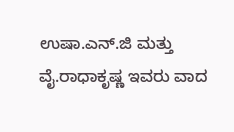ಉಷಾ.ಎನ್.ಜಿ ಮತ್ತು ವೈ.ರಾಧಾಕೃಷ್ಣ ಇವರು ವಾದ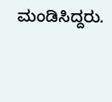ಮಂಡಿಸಿದ್ದರು.